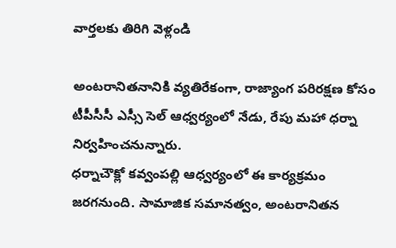వార్తలకు తిరిగి వెళ్లండి

అంటరానితనానికి వ్యతిరేకంగా, రాజ్యాంగ పరిరక్షణ కోసం టీపీసీసీ ఎస్సీ సెల్ ఆధ్వర్యంలో నేడు, రేపు మహా ధర్నా నిర్వహించనున్నారు.
ధర్నాచౌక్లో కవ్వంపల్లి ఆధ్వర్యంలో ఈ కార్యక్రమం జరగనుంది. సామాజిక సమానత్వం, అంటరానితన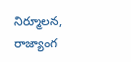నిర్మూలన, రాజ్యాంగ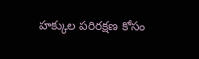హక్కుల పరిరక్షణ కోసం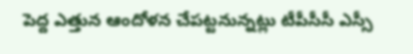పెద్ద ఎత్తున ఆందోళన చేపట్టనున్నట్లు టీపీసీసీ ఎస్సీ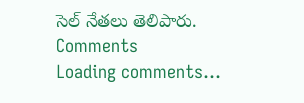సెల్ నేతలు తెలిపారు.
Comments
Loading comments...